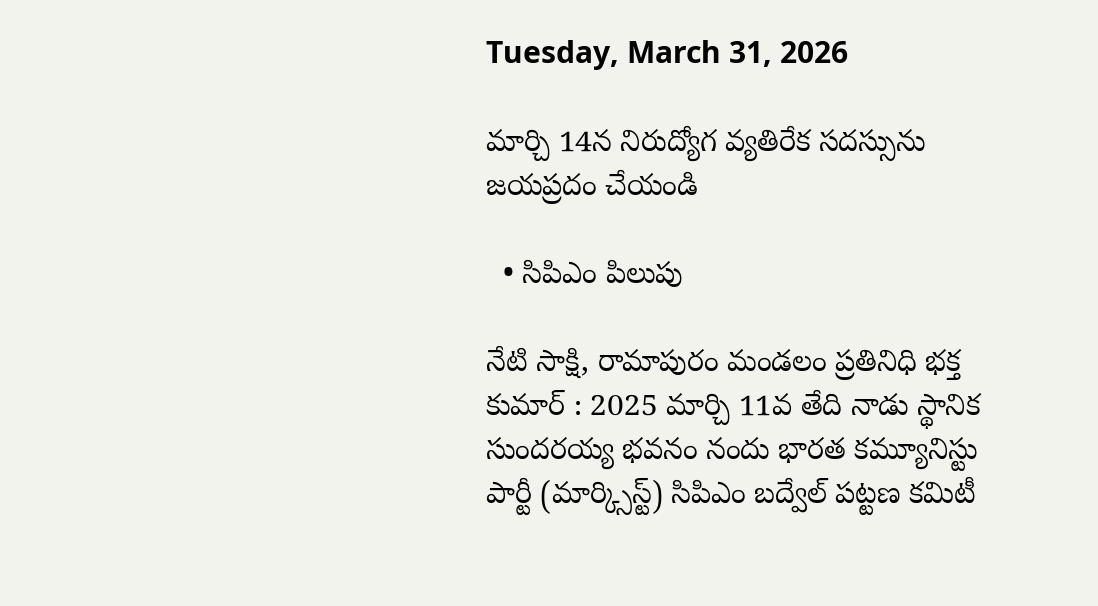Tuesday, March 31, 2026

మార్చి 14న నిరుద్యోగ వ్యతిరేక సదస్సును జయప్రదం చేయండి

  • సిపిఎం పిలుపు

నేటి సాక్షి, రామాపురం మండలం ప్రతినిధి భక్త కుమార్ : 2025 మార్చి 11వ తేది నాడు స్థానిక సుందరయ్య భవనం నందు భారత కమ్యూనిస్టు పార్టీ (మార్క్సిస్ట్) సిపిఎం బద్వేల్ పట్టణ కమిటీ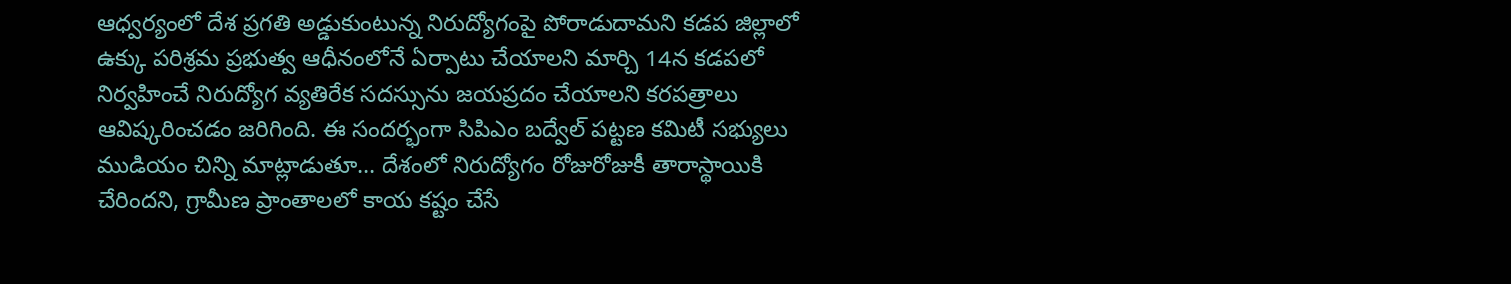ఆధ్వర్యంలో దేశ ప్రగతి అడ్డుకుంటున్న నిరుద్యోగంపై పోరాడుదామని కడప జిల్లాలో ఉక్కు పరిశ్రమ ప్రభుత్వ ఆధీనంలోనే ఏర్పాటు చేయాలని మార్చి 14న కడపలో నిర్వహించే నిరుద్యోగ వ్యతిరేక సదస్సును జయప్రదం చేయాలని కరపత్రాలు ఆవిష్కరించడం జరిగింది. ఈ సందర్భంగా సిపిఎం బద్వేల్ పట్టణ కమిటీ సభ్యులు ముడియం చిన్ని మాట్లాడుతూ… దేశంలో నిరుద్యోగం రోజురోజుకీ తారాస్థాయికి చేరిందని, గ్రామీణ ప్రాంతాలలో కాయ కష్టం చేసే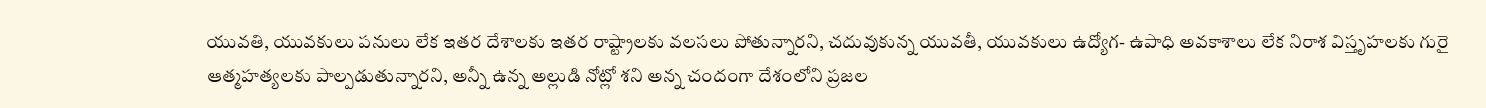యువతి, యువకులు పనులు లేక ఇతర దేశాలకు ఇతర రాష్ట్రాలకు వలసలు పోతున్నారని, చదువుకున్న యువతీ, యువకులు ఉద్యోగ- ఉపాధి అవకాశాలు లేక నిరాశ విస్తృహలకు గురై ఆత్మహత్యలకు పాల్పడుతున్నారని, అన్నీ ఉన్న అల్లుడి నోట్లో శని అన్న చందంగా దేశంలోని ప్రజల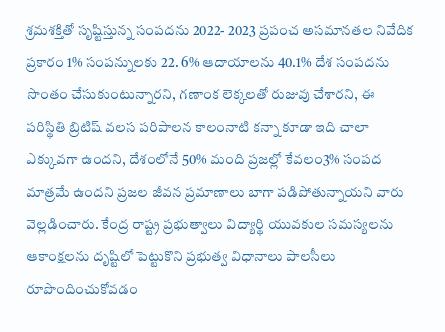శ్రమశక్తితో సృష్టిస్తున్న సంపదను 2022- 2023 ప్రపంచ అసమానతల నివేదిక ప్రకారం 1% సంపన్నులకు 22. 6% ఆదాయాలను 40.1% దేశ సంపదను సొంతం చేసుకుంటున్నారని, గణాంక లెక్కలతో రుజువు చేశారని, ఈ పరిస్థితి బ్రిటిష్ వలస పరిపాలన కాలంనాటి కన్నా కూడా ఇది చాలా ఎక్కువగా ఉందని, దేశంలోనే 50% మంది ప్రజల్లో కేవలం3% సంపద మాత్రమే ఉందని ప్రజల జీవన ప్రమాణాలు బాగా పడిపోతున్నాయని వారు వెల్లడించారు. కేంద్ర రాష్ట్ర ప్రభుత్వాలు విద్యార్థి యువకుల సమస్యలను ఆకాంక్షలను దృష్టిలో పెట్టుకొని ప్రభుత్వ విధానాలు పాలసీలు రూపొందించుకోవడం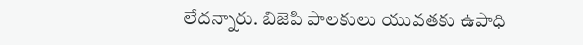లేదన్నారు. బిజెపి పాలకులు యువతకు ఉపాధి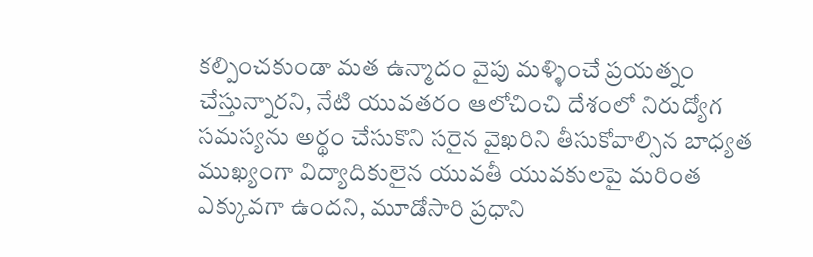కల్పించకుండా మత ఉన్మాదం వైపు మళ్ళించే ప్రయత్నం చేస్తున్నారని, నేటి యువతరం ఆలోచించి దేశంలో నిరుద్యోగ సమస్యను అర్థం చేసుకొని సరైన వైఖరిని తీసుకోవాల్సిన బాధ్యత ముఖ్యంగా విద్యాదికులైన యువతీ యువకులపై మరింత ఎక్కువగా ఉందని, మూడోసారి ప్రధాని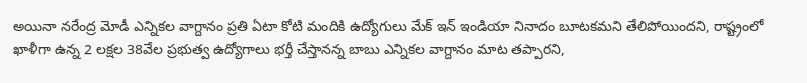అయినా నరేంద్ర మోడీ ఎన్నికల వాగ్దానం ప్రతి ఏటా కోటి మందికి ఉద్యోగులు మేక్ ఇన్ ఇండియా నినాదం బూటకమని తేలిపోయిందని, రాష్ట్రంలో ఖాళీగా ఉన్న 2 లక్షల 38వేల ప్రభుత్వ ఉద్యోగాలు భర్తీ చేస్తానన్న బాబు ఎన్నికల వాగ్దానం మాట తప్పారని,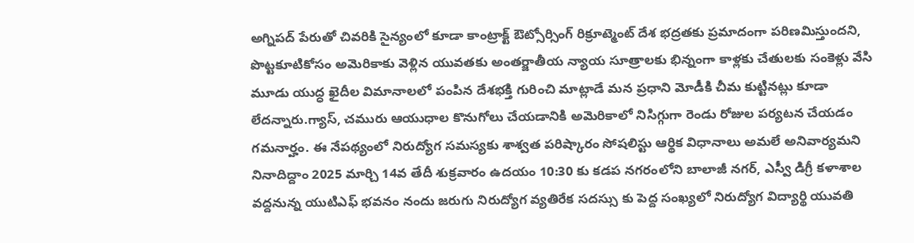అగ్నిపద్ పేరుతో చివరికి సైన్యంలో కూడా కాంట్రాక్ట్ ఔట్సోర్సింగ్ రిక్రూట్మెంట్ దేశ భద్రతకు ప్రమాదంగా పరిణమిస్తుందని, పొట్టకూటికోసం అమెరికాకు వెళ్లిన యువతకు అంతర్జాతీయ న్యాయ సూత్రాలకు భిన్నంగా కాళ్లకు చేతులకు సంకెళ్లు వేసి మూడు యుద్ధ ఖైదీల విమానాలలో పంపిన దేశభక్తి గురించి మాట్లాడే మన ప్రధాని మోడీకి చీమ కుట్టినట్లు కూడా లేదన్నారు.గ్యాస్, చమురు ఆయుధాల కొనుగోలు చేయడానికి అమెరికాలో నిసిగ్గుగా రెండు రోజుల పర్యటన చేయడం గమనార్హం. ఈ నేపథ్యంలో నిరుద్యోగ సమస్యకు శాశ్వత పరిష్కారం సోషలిస్టు ఆర్థిక విధానాలు అమలే అనివార్యమని నినాదిద్దాం 2025 మార్చి 14వ తేదీ శుక్రవారం ఉదయం 10:30 కు కడప నగరంలోని బాలాజీ నగర్, ఎస్వీ డిగ్రీ కళాశాల వద్దనున్న యుటిఎఫ్ భవనం నందు జరుగు నిరుద్యోగ వ్యతిరేక సదస్సు కు పెద్ద సంఖ్యలో నిరుద్యోగ విద్యార్థి యువతి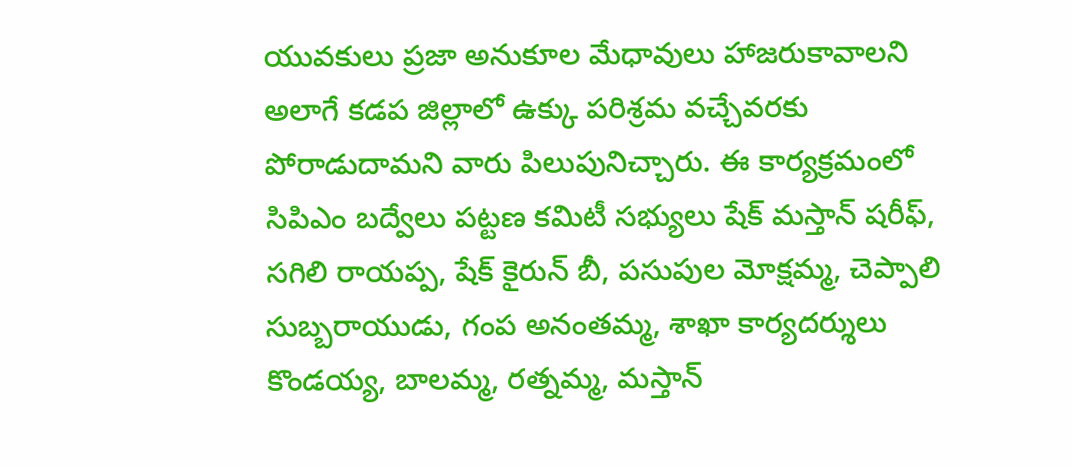యువకులు ప్రజా అనుకూల మేధావులు హాజరుకావాలని అలాగే కడప జిల్లాలో ఉక్కు పరిశ్రమ వచ్చేవరకు పోరాడుదామని వారు పిలుపునిచ్చారు. ఈ కార్యక్రమంలో సిపిఎం బద్వేలు పట్టణ కమిటీ సభ్యులు షేక్ మస్తాన్ షరీఫ్, సగిలి రాయప్ప, షేక్ కైరున్ బీ, పసుపుల మోక్షమ్మ, చెప్పాలి సుబ్బరాయుడు, గంప అనంతమ్మ, శాఖా కార్యదర్శులు కొండయ్య, బాలమ్మ, రత్నమ్మ, మస్తాన్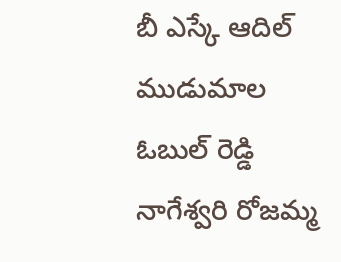బీ ఎస్కే ఆదిల్ ముడుమాల ఓబుల్ రెడ్డి నాగేశ్వరి రోజమ్మ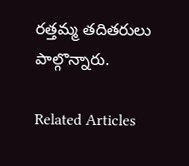రత్తమ్మ తదితరులు పాల్గొన్నారు.

Related Articles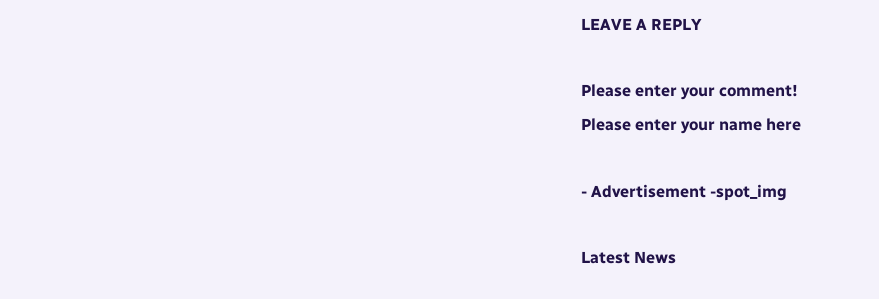LEAVE A REPLY

Please enter your comment!
Please enter your name here

- Advertisement -spot_img

Latest News